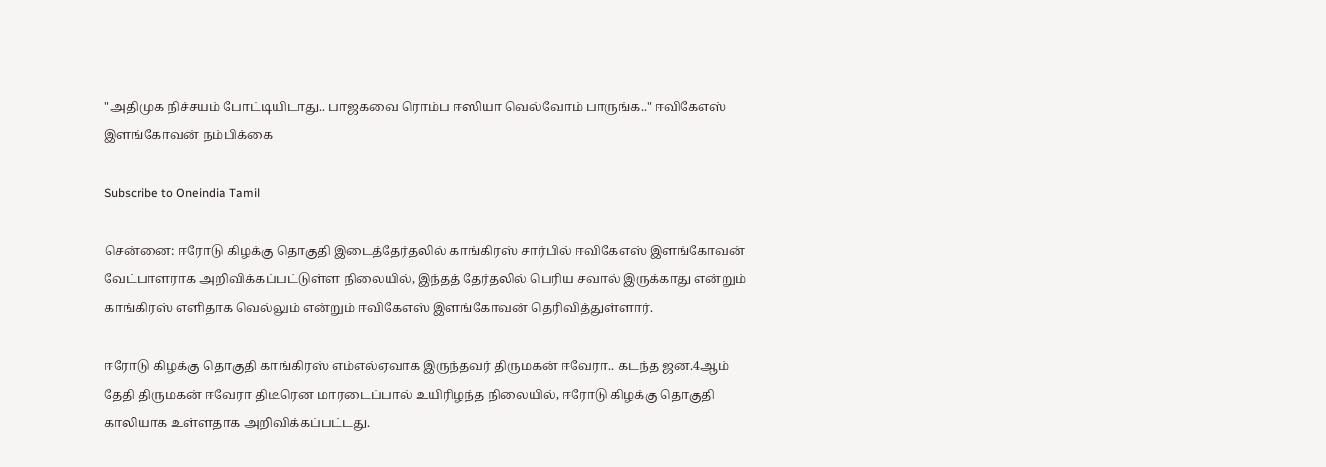"அதிமுக நிச்சயம் போட்டியிடாது.. பாஜகவை ரொம்ப ஈஸியா வெல்வோம் பாருங்க.." ஈவிகேஎஸ் இளங்கோவன் நம்பிக்கை

Subscribe to Oneindia Tamil

சென்னை: ஈரோடு கிழக்கு தொகுதி இடைத்தேர்தலில் காங்கிரஸ் சார்பில் ஈவிகேஎஸ் இளங்கோவன் வேட்பாளராக அறிவிக்கப்பட்டுள்ள நிலையில், இந்தத் தேர்தலில் பெரிய சவால் இருக்காது என்றும் காங்கிரஸ் எளிதாக வெல்லும் என்றும் ஈவிகேஎஸ் இளங்கோவன் தெரிவித்துள்ளார்.

ஈரோடு கிழக்கு தொகுதி காங்கிரஸ் எம்எல்ஏவாக இருந்தவர் திருமகன் ஈவேரா.. கடந்த ஜன.4ஆம் தேதி திருமகன் ஈவேரா திடீரென மாரடைப்பால் உயிரிழந்த நிலையில், ஈரோடு கிழக்கு தொகுதி காலியாக உள்ளதாக அறிவிக்கப்பட்டது.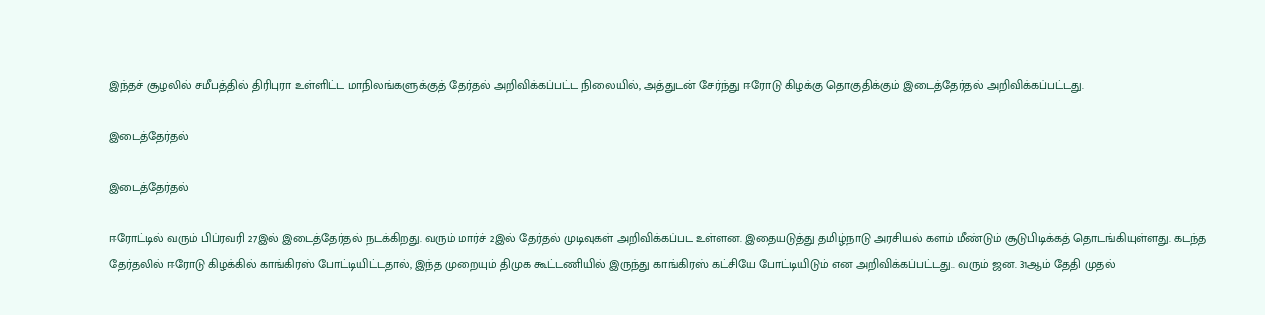இந்தச் சூழலில் சமீபத்தில் திரிபுரா உள்ளிட்ட மாநிலங்களுக்குத் தேர்தல் அறிவிக்கப்பட்ட நிலையில், அத்துடன் சேர்ந்து ஈரோடு கிழக்கு தொகுதிக்கும் இடைத்தேர்தல் அறிவிக்கப்பட்டது.

இடைத்தேர்தல்

இடைத்தேர்தல்

ஈரோட்டில் வரும் பிப்ரவரி 27இல் இடைத்தேர்தல் நடக்கிறது. வரும் மார்ச் 2இல் தேர்தல் முடிவுகள் அறிவிக்கப்பட உள்ளன. இதையடுத்து தமிழ்நாடு அரசியல் களம் மீண்டும் சூடுபிடிக்கத் தொடங்கியுள்ளது. கடந்த தேர்தலில் ஈரோடு கிழக்கில் காங்கிரஸ் போட்டியிட்டதால், இந்த முறையும் திமுக கூட்டணியில் இருந்து காங்கிரஸ் கட்சியே போட்டியிடும் என அறிவிக்கப்பட்டது.. வரும் ஜன. 31ஆம் தேதி முதல்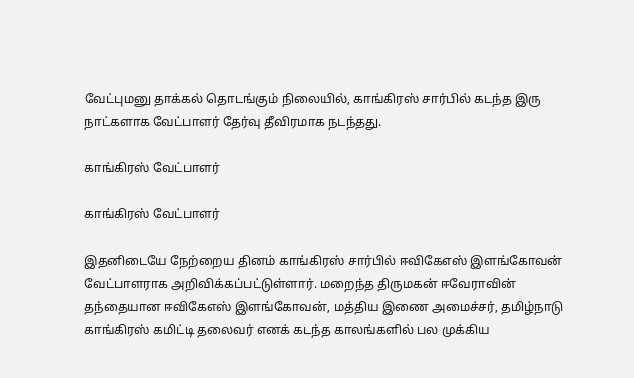வேட்புமனு தாக்கல் தொடங்கும் நிலையில், காங்கிரஸ் சார்பில் கடந்த இரு நாட்களாக வேட்பாளர் தேர்வு தீவிரமாக நடந்தது.

காங்கிரஸ் வேட்பாளர்

காங்கிரஸ் வேட்பாளர்

இதனிடையே நேற்றைய தினம் காங்கிரஸ் சார்பில் ஈவிகேஎஸ் இளங்கோவன் வேட்பாளராக அறிவிக்கப்பட்டுள்ளார். மறைந்த திருமகன் ஈவேராவின் தந்தையான ஈவிகேஎஸ் இளங்கோவன், மத்திய இணை அமைச்சர், தமிழ்நாடு காங்கிரஸ் கமிட்டி தலைவர் எனக் கடந்த காலங்களில் பல முக்கிய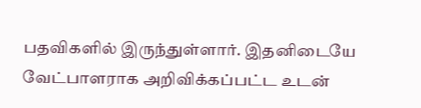பதவிகளில் இருந்துள்ளார். இதனிடையே வேட்பாளராக அறிவிக்கப்பட்ட உடன்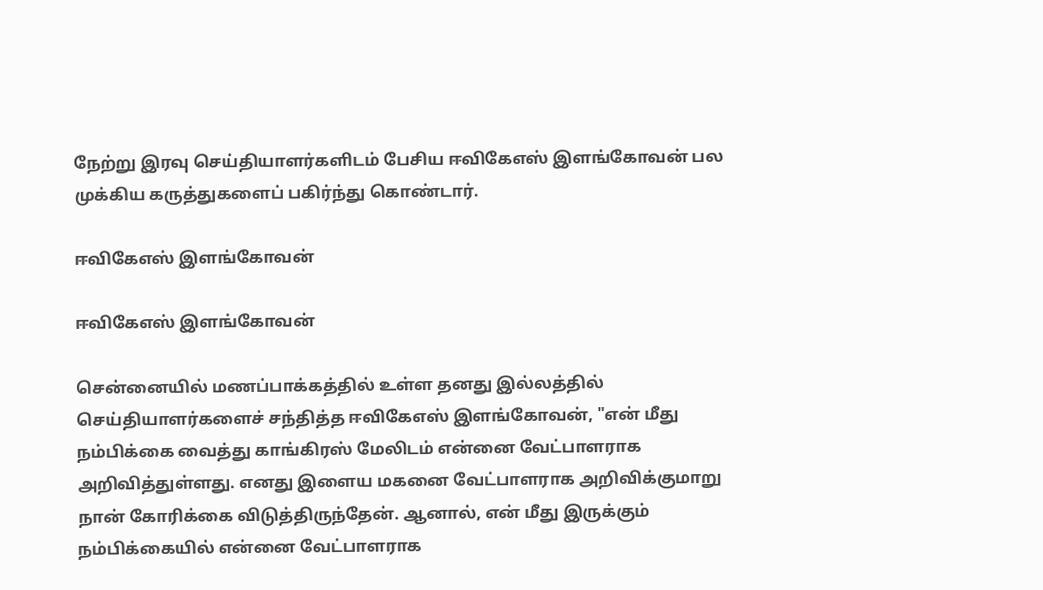நேற்று இரவு செய்தியாளர்களிடம் பேசிய ஈவிகேஎஸ் இளங்கோவன் பல முக்கிய கருத்துகளைப் பகிர்ந்து கொண்டார்.

ஈவிகேஎஸ் இளங்கோவன்

ஈவிகேஎஸ் இளங்கோவன்

சென்னையில் மணப்பாக்கத்தில் உள்ள தனது இல்லத்தில் செய்தியாளர்களைச் சந்தித்த ஈவிகேஎஸ் இளங்கோவன், "என் மீது நம்பிக்கை வைத்து காங்கிரஸ் மேலிடம் என்னை வேட்பாளராக அறிவித்துள்ளது. எனது இளைய மகனை வேட்பாளராக அறிவிக்குமாறு நான் கோரிக்கை விடுத்திருந்தேன். ஆனால், என் மீது இருக்கும் நம்பிக்கையில் என்னை வேட்பாளராக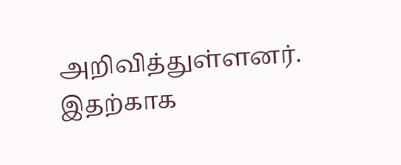அறிவித்துள்ளனர். இதற்காக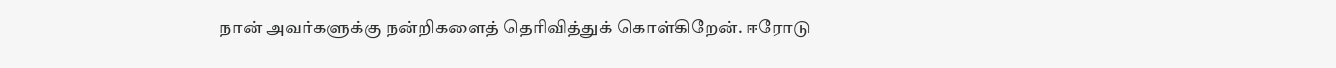நான் அவர்களுக்கு நன்றிகளைத் தெரிவித்துக் கொள்கிறேன். ஈரோடு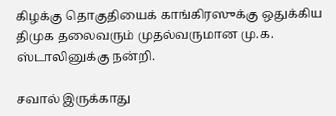கிழக்கு தொகுதியைக் காங்கிரஸுக்கு ஒதுக்கிய திமுக தலைவரும் முதல்வருமான மு.க. ஸ்டாலினுக்கு நன்றி.

சவால் இருக்காது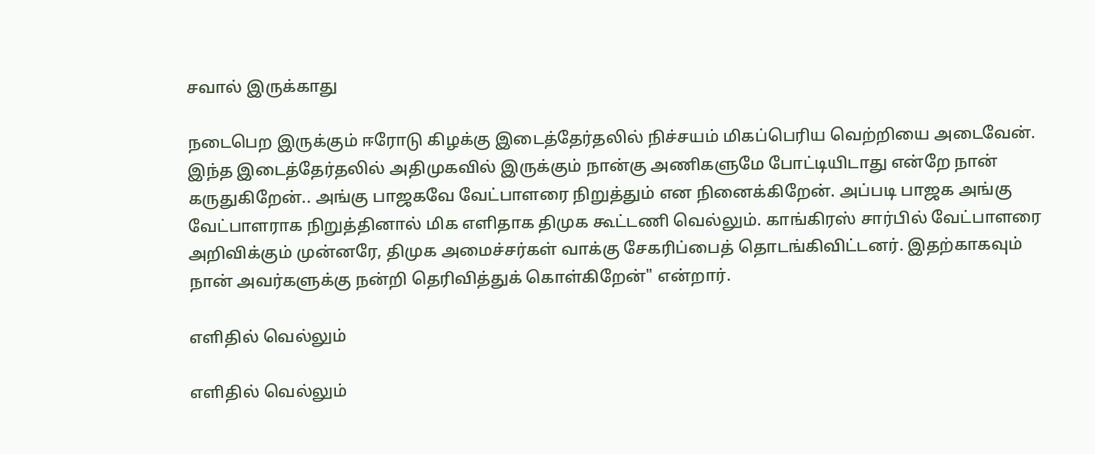சவால் இருக்காது

நடைபெற இருக்கும் ஈரோடு கிழக்கு இடைத்தேர்தலில் நிச்சயம் மிகப்பெரிய வெற்றியை அடைவேன். இந்த இடைத்தேர்தலில் அதிமுகவில் இருக்கும் நான்கு அணிகளுமே போட்டியிடாது என்றே நான் கருதுகிறேன்.. அங்கு பாஜகவே வேட்பாளரை நிறுத்தும் என நினைக்கிறேன். அப்படி பாஜக அங்கு வேட்பாளராக நிறுத்தினால் மிக எளிதாக திமுக கூட்டணி வெல்லும். காங்கிரஸ் சார்பில் வேட்பாளரை அறிவிக்கும் முன்னரே, திமுக அமைச்சர்கள் வாக்கு சேகரிப்பைத் தொடங்கிவிட்டனர். இதற்காகவும் நான் அவர்களுக்கு நன்றி தெரிவித்துக் கொள்கிறேன்" என்றார்.

எளிதில் வெல்லும்

எளிதில் வெல்லும்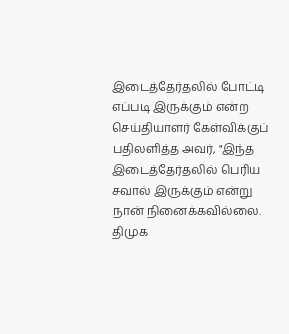இடைத்தேர்தலில் போட்டி எப்படி இருக்கும் என்ற செய்தியாளர் கேள்விக்குப் பதிலளித்த அவர், "இந்த இடைத்தேர்தலில் பெரிய சவால் இருக்கும் என்று நான் நினைக்கவில்லை. திமுக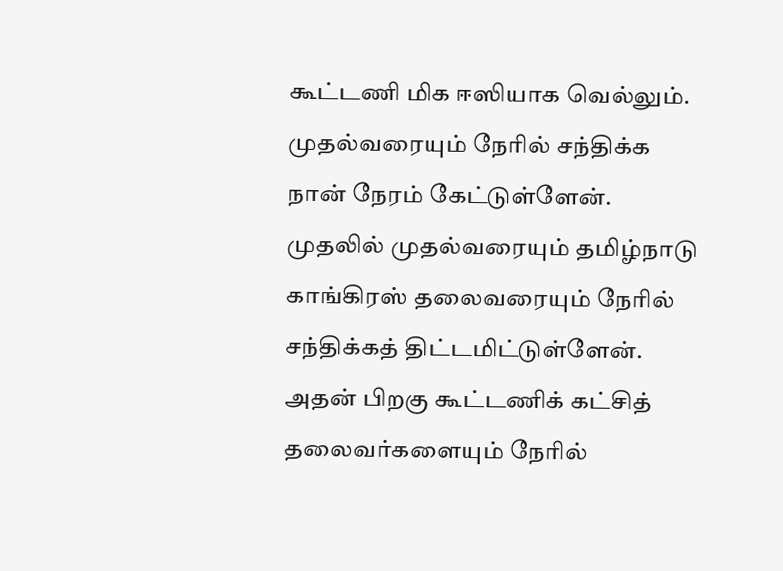கூட்டணி மிக ஈஸியாக வெல்லும். முதல்வரையும் நேரில் சந்திக்க நான் நேரம் கேட்டுள்ளேன். முதலில் முதல்வரையும் தமிழ்நாடு காங்கிரஸ் தலைவரையும் நேரில் சந்திக்கத் திட்டமிட்டுள்ளேன். அதன் பிறகு கூட்டணிக் கட்சித் தலைவர்களையும் நேரில்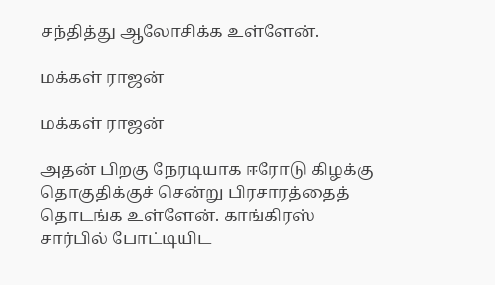சந்தித்து ஆலோசிக்க உள்ளேன்.

மக்கள் ராஜன்

மக்கள் ராஜன்

அதன் பிறகு நேரடியாக ஈரோடு கிழக்கு தொகுதிக்குச் சென்று பிரசாரத்தைத் தொடங்க உள்ளேன். காங்கிரஸ் சார்பில் போட்டியிட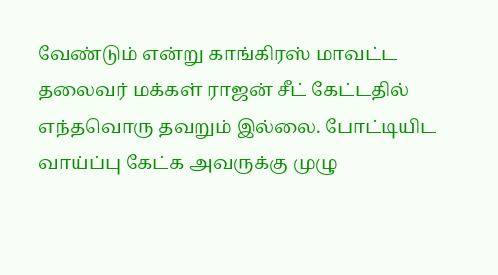வேண்டும் என்று காங்கிரஸ் மாவட்ட தலைவர் மக்கள் ராஜன் சீட் கேட்டதில் எந்தவொரு தவறும் இல்லை. போட்டியிட வாய்ப்பு கேட்க அவருக்கு முழு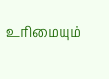உரிமையும்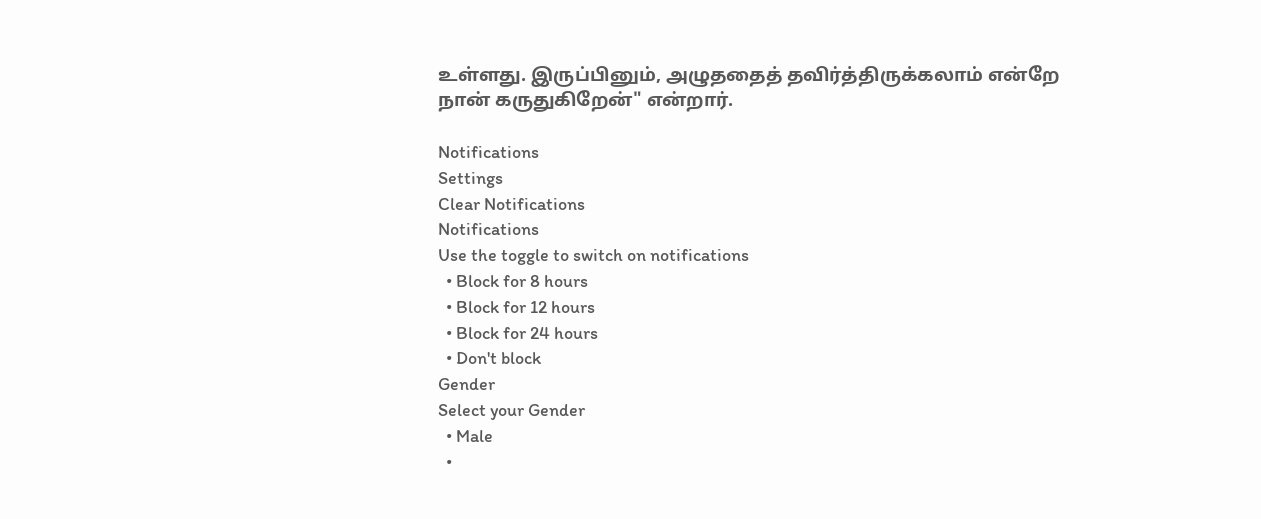உள்ளது. இருப்பினும், அழுததைத் தவிர்த்திருக்கலாம் என்றே நான் கருதுகிறேன்" என்றார்.

Notifications
Settings
Clear Notifications
Notifications
Use the toggle to switch on notifications
  • Block for 8 hours
  • Block for 12 hours
  • Block for 24 hours
  • Don't block
Gender
Select your Gender
  • Male
  •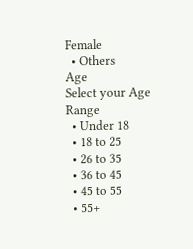Female
  • Others
Age
Select your Age Range
  • Under 18
  • 18 to 25
  • 26 to 35
  • 36 to 45
  • 45 to 55
  • 55+